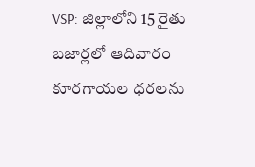VSP: జిల్లాలోని 15 రైతు బజార్లలో ఆదివారం కూరగాయల ధరలను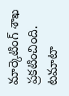మార్కెటింగ్ శాఖ ప్రకటించింది. టమాటా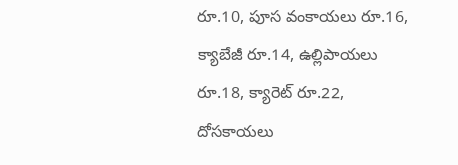రూ.10, పూస వంకాయలు రూ.16, క్యాబేజీ రూ.14, ఉల్లిపాయలు రూ.18, క్యారెట్ రూ.22, దోసకాయలు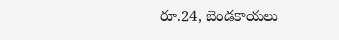రూ.24, బెండకాయలు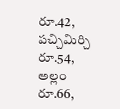రూ.42, పచ్చిమిర్చి రూ.54, అల్లం రూ.66,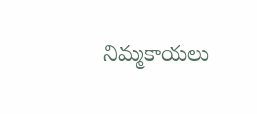నిమ్మకాయలు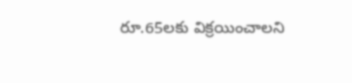రూ.65లకు విక్రయించాలని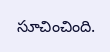సూచించింది.